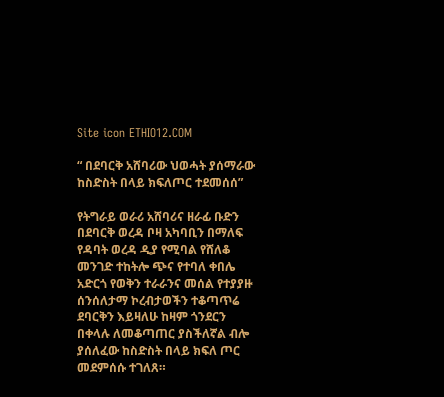Site icon ETHIO12.COM

“ በደባርቅ አሸባሪው ህወሓት ያሰማራው ከስድስት በላይ ክፍለጦር ተደመሰሰ”

የትግራይ ወራሪ አሸባሪና ዘራፊ ቡድን በደባርቅ ወረዳ ቦዛ አካባቢን በማለፍ የዳባት ወረዳ ዲያ የሚባል የሸለቆ መንገድ ተከትሎ ጭና የተባለ ቀበሌ አድርጎ የወቅን ተራራንና መሰል የተያያዙ ሰንሰለታማ ኮረብታወችን ተቆጣጥሬ ደባርቅን እይዛለሁ ከዛም ጎንደርን በቀላሉ ለመቆጣጠር ያስችለኛል ብሎ ያሰለፈው ከስድስት በላይ ክፍለ ጦር መደምሰሱ ተገለጸ።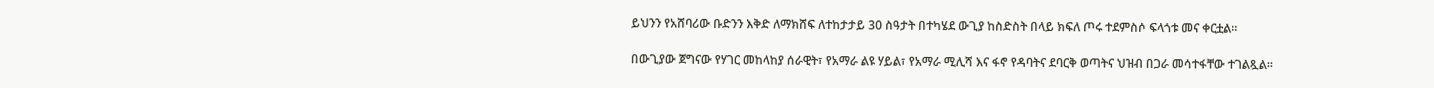ይህንን የአሸባሪው ቡድንን እቅድ ለማክሸፍ ለተከታታይ 30 ስዓታት በተካሄደ ውጊያ ከስድስት በላይ ክፍለ ጦሩ ተደምስሶ ፍላጎቱ መና ቀርቷል።

በውጊያው ጀግናው የሃገር መከላከያ ሰራዊት፣ የአማራ ልዩ ሃይል፣ የአማራ ሚሊሻ እና ፋኖ የዳባትና ደባርቅ ወጣትና ህዝብ በጋራ መሳተፋቸው ተገልጿል።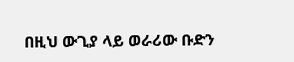በዚህ ውጊያ ላይ ወራሪው ቡድን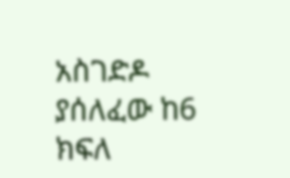አስገድዶ ያሰለፈው ከ6 ክፍለ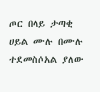ጦር በላይ ታጣቂ ሀይል ሙሉ በሙሉ ተደመስሶአል ያለው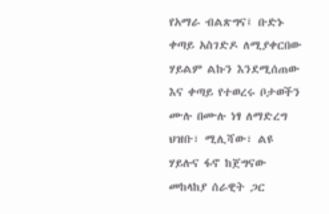የአማራ ብልጽግና፤ ቡድኑ ቀጣይ አስገድዶ ለሚያቀርበው ሃይልም ልኩን እንደሚሰጠው እና ቀጣይ የተወረሩ ቦታወችን ሙሉ በሙሉ ነፃ ለማድረግ ህዝቡ፣ ሚሊሻው፣ ልዩ ሃይሉና ፋኖ ከጀግናው መከላከያ ሰራዊት ጋር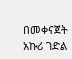በመቀናጀት አኩሪ ገድል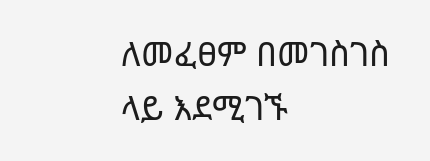ለመፈፀም በመገስገስ ላይ እደሚገኙ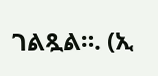ገልጿል።. (ኢ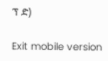ፕ ድ)

Exit mobile version